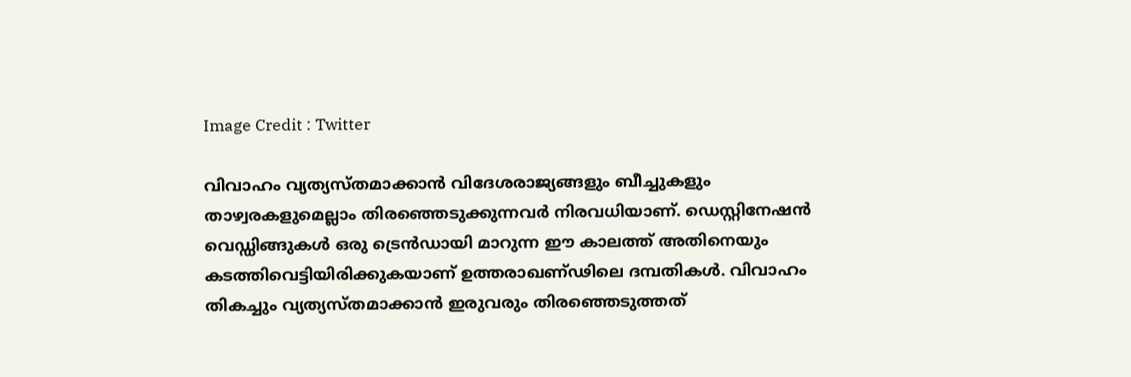Image Credit : Twitter

വിവാഹം വ്യത്യസ്തമാക്കാന്‍ വിദേശരാജ്യങ്ങളും ബീച്ചുകളും താഴ്വരകളുമെല്ലാം തിരഞ്ഞെടുക്കുന്നവര്‍ നിരവധിയാണ്. ഡെസ്റ്റിനേഷന്‍ വെഡ്ഡിങ്ങുകള്‍ ഒരു ട്രെന്‍ഡായി മാറുന്ന ഈ കാലത്ത് അതിനെയും കടത്തിവെട്ടിയിരിക്കുകയാണ് ഉത്തരാഖണ്ഢിലെ ദമ്പതികള്‍. വിവാഹം തികച്ചും വ്യത്യസ്തമാക്കാന്‍ ഇരുവരും തിരഞ്ഞെടുത്തത്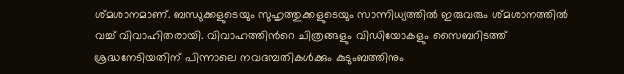ശ്മശാനമാണ്. ബന്ധുക്കളുടെയും സുഹൃത്തുക്കളുടെയും സാന്നിധ്യത്തില്‍ ഇരുവരും ശ്മശാനത്തില്‍ വച്ച് വിവാഹിതരായി. വിവാഹത്തിന്‍റെ ചിത്രങ്ങളും വിഡിയോകളും സൈബറിടത്ത് ശ്രദ്ധനേടിയതിന് പിന്നാലെ നവദമ്പതികള്‍ക്കും കുടുംബത്തിനും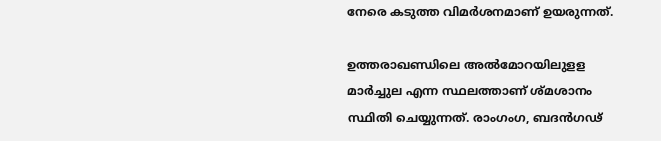നേരെ കടുത്ത വിമര്‍ശനമാണ് ഉയരുന്നത്.

ഉത്തരാഖണ്ഡിലെ അൽമോറയിലുളള മാർച്ചുല എന്ന സ്ഥലത്താണ് ശ്മശാനം സ്ഥിതി ചെയ്യുന്നത്. രാംഗംഗ, ബദൻഗഢ്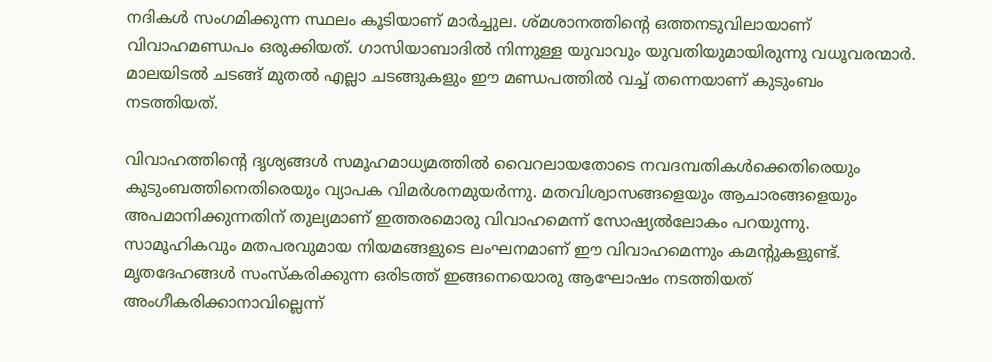നദികൾ സംഗമിക്കുന്ന സ്ഥലം കൂടിയാണ് മാർച്ചുല. ശ്മശാനത്തിന്‍റെ ഒത്തനടുവിലായാണ് വിവാഹമണ്ഡപം ഒരുക്കിയത്. ഗാസിയാബാദിൽ നിന്നുള്ള യുവാവും യുവതിയുമായിരുന്നു വധൂവരന്മാര്‍. മാലയിടല്‍ ചടങ്ങ് മുതല്‍ എല്ലാ ചടങ്ങുകളും ഈ മണ്ഡപത്തില്‍ വച്ച് തന്നെയാണ് കുടുംബം നടത്തിയത്.

വിവാഹത്തിന്‍റെ ദൃശ്യങ്ങള്‍ സമൂഹമാധ്യമത്തില്‍ വൈറലായതോടെ നവദമ്പതികള്‍ക്കെതിരെയും കുടുംബത്തിനെതിരെയും വ്യാപക വിമര്‍ശനമുയര്‍ന്നു. മതവിശ്വാസങ്ങളെയും ആചാരങ്ങളെയും അപമാനിക്കുന്നതിന് തുല്യമാണ് ഇത്തരമൊരു വിവാഹമെന്ന് സോഷ്യല്‍ലോകം പറയുന്നു. സാമൂഹികവും മതപരവുമായ നിയമങ്ങളുടെ ലംഘനമാണ് ഈ വിവാഹമെന്നും കമന്‍റുകളുണ്ട്. മൃതദേഹങ്ങൾ സംസ്കരിക്കുന്ന ഒരിടത്ത് ഇങ്ങനെയൊരു ആഘോഷം നടത്തിയത് അംഗീകരിക്കാനാവില്ലെന്ന്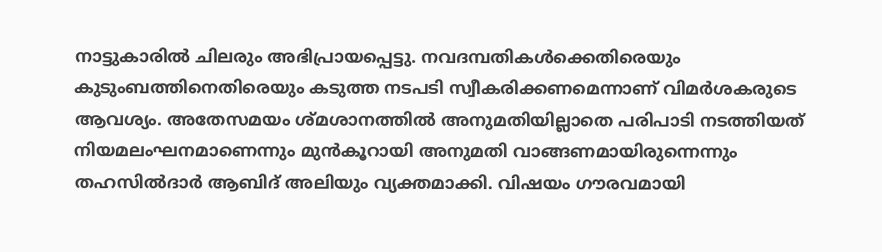നാട്ടുകാരില്‍ ചിലരും അഭിപ്രായപ്പെട്ടു. നവദമ്പതികള്‍ക്കെതിരെയും കുടുംബത്തിനെതിരെയും കടുത്ത നടപടി സ്വീകരിക്കണമെന്നാണ് വിമര്‍ശകരുടെ ആവശ്യം. അതേസമയം ശ്മശാനത്തിൽ അനുമതിയില്ലാതെ പരിപാടി നടത്തിയത് നിയമലംഘനമാണെന്നും മുന്‍കൂറായി അനുമതി വാങ്ങണമായിരുന്നെന്നും തഹസിൽദാർ ആബിദ് അലിയും വ്യക്തമാക്കി. വിഷയം ഗൗരവമായി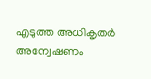എടുത്ത അധികൃതർ അന്വേഷണം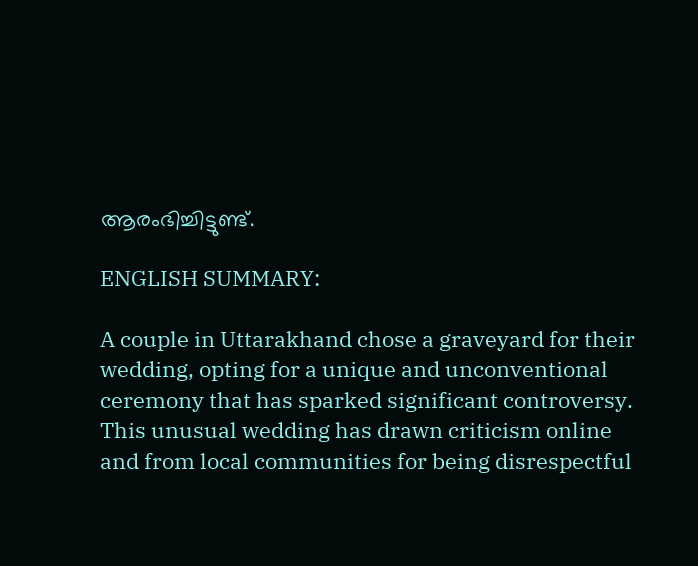ആരംഭിച്ചിട്ടുണ്ട്.

ENGLISH SUMMARY:

A couple in Uttarakhand chose a graveyard for their wedding, opting for a unique and unconventional ceremony that has sparked significant controversy. This unusual wedding has drawn criticism online and from local communities for being disrespectful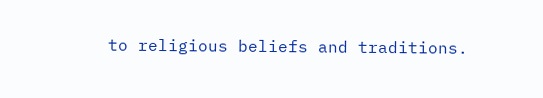to religious beliefs and traditions.